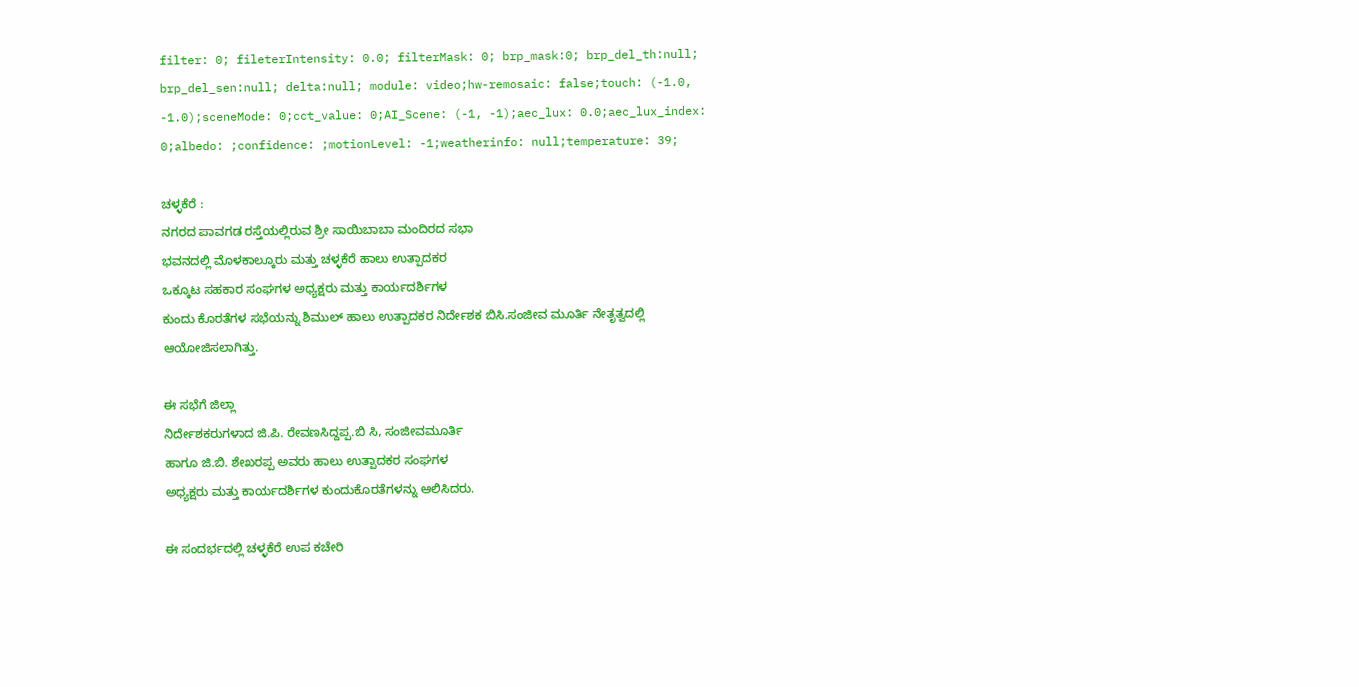filter: 0; fileterIntensity: 0.0; filterMask: 0; brp_mask:0; brp_del_th:null; brp_del_sen:null; delta:null; module: video;hw-remosaic: false;touch: (-1.0, -1.0);sceneMode: 0;cct_value: 0;AI_Scene: (-1, -1);aec_lux: 0.0;aec_lux_index: 0;albedo: ;confidence: ;motionLevel: -1;weatherinfo: null;temperature: 39;

ಚಳ್ಳಕೆರೆ :
ನಗರದ ಪಾವಗಡ ರಸ್ತೆಯಲ್ಲಿರುವ ಶ್ರೀ ಸಾಯಿಬಾಬಾ ಮಂದಿರದ ಸಭಾ
ಭವನದಲ್ಲಿ ಮೊಳಕಾಲ್ಕೂರು ಮತ್ತು ಚಳ್ಳಕೆರೆ ಹಾಲು ಉತ್ಪಾದಕರ
ಒಕ್ಕೂಟ ಸಹಕಾರ ಸಂಘಗಳ ಅಧ್ಯಕ್ಷರು ಮತ್ತು ಕಾರ್ಯದರ್ಶಿಗಳ
ಕುಂದು ಕೊರತೆಗಳ ಸಭೆಯನ್ನು ಶಿಮುಲ್ ಹಾಲು ಉತ್ಪಾದಕರ ನಿರ್ದೇಶಕ ಬಿಸಿ.ಸಂಜೀವ ಮೂರ್ತಿ ನೇತೃತ್ವದಲ್ಲಿ
ಆಯೋಜಿಸಲಾಗಿತ್ತು.

ಈ ಸಭೆಗೆ ಜಿಲ್ಲಾ
ನಿರ್ದೇಶಕರುಗಳಾದ ಜಿ.ಪಿ. ರೇವಣಸಿದ್ದಪ್ಪ.ಬಿ ಸಿ, ಸಂಜೀವಮೂರ್ತಿ
ಹಾಗೂ ಜಿ.ಬಿ. ಶೇಖರಪ್ಪ ಅವರು ಹಾಲು ಉತ್ಪಾದಕರ ಸಂಘಗಳ
ಅಧ್ಯಕ್ಷರು ಮತ್ತು ಕಾರ್ಯದರ್ಶಿಗಳ ಕುಂದುಕೊರತೆಗಳನ್ನು ಆಲಿಸಿದರು.

ಈ ಸಂದರ್ಭದಲ್ಲಿ ಚಳ್ಳಕೆರೆ ಉಪ ಕಚೇರಿ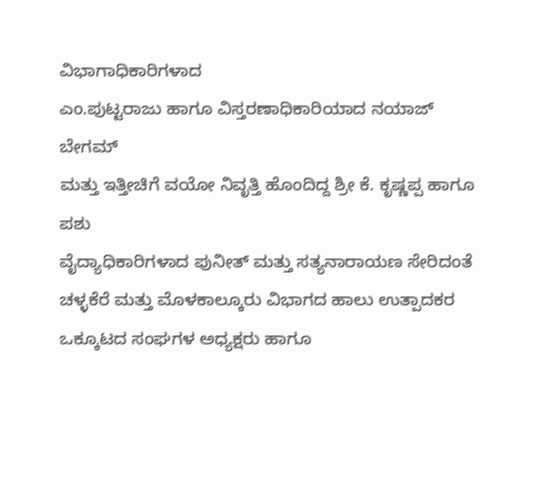ವಿಭಾಗಾಧಿಕಾರಿಗಳಾದ
ಎಂ.ಪುಟ್ಟರಾಜು ಹಾಗೂ ವಿಸ್ತರಣಾಧಿಕಾರಿಯಾದ ನಯಾಜ್ ಬೇಗಮ್
ಮತ್ತು ಇತ್ತೀಚಿಗೆ ವಯೋ ನಿವೃತ್ತಿ ಹೊಂದಿದ್ದ ಶ್ರೀ ಕೆ. ಕೃಷ್ಣಪ್ಪ ಹಾಗೂ ಪಶು
ವೈದ್ಯಾಧಿಕಾರಿಗಳಾದ ಪುನೀತ್ ಮತ್ತು ಸತ್ಯನಾರಾಯಣ ಸೇರಿದಂತೆ
ಚಳ್ಳಕೆರೆ ಮತ್ತು ಮೊಳಕಾಲ್ಕೂರು ವಿಭಾಗದ ಹಾಲು ಉತ್ಪಾದಕರ
ಒಕ್ಕೂಟದ ಸಂಘಗಳ ಅಧ್ಯಕ್ಷರು ಹಾಗೂ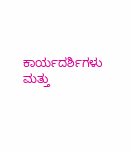ಕಾರ್ಯದರ್ಶಿಗಳು ಮತ್ತು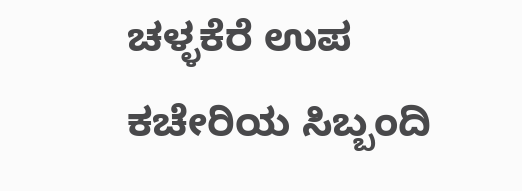ಚಳ್ಳಕೆರೆ ಉಪ ಕಚೇರಿಯ ಸಿಬ್ಬಂದಿ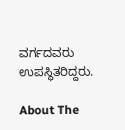ವರ್ಗದವರು ಉಪಸ್ಥಿತರಿದ್ದರು.

About The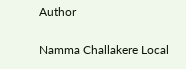Author

Namma Challakere Local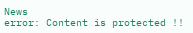News
error: Content is protected !!